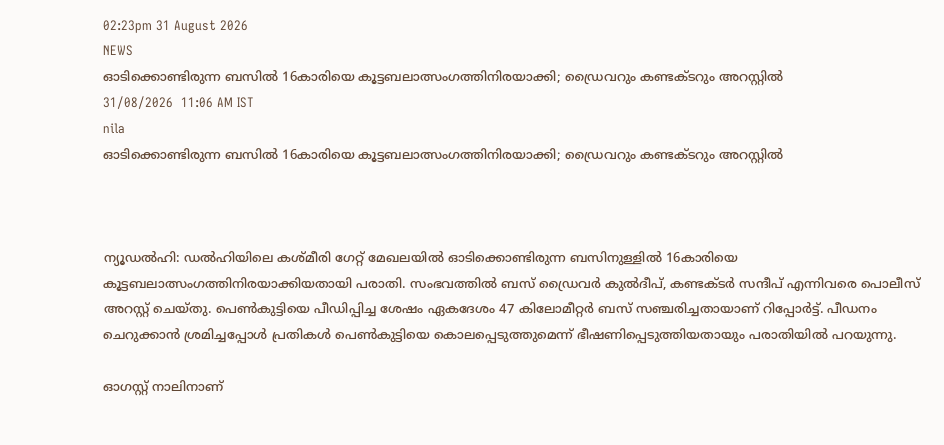02:23pm 31 August 2026
NEWS
ഓടിക്കൊണ്ടിരുന്ന ബസിൽ 16കാരിയെ കൂട്ടബലാത്സംഗത്തിനിരയാക്കി; ഡ്രൈവറും കണ്ടക്ടറും അറസ്റ്റിൽ
31/08/2026  11:06 AM IST
nila
ഓടിക്കൊണ്ടിരുന്ന ബസിൽ 16കാരിയെ കൂട്ടബലാത്സംഗത്തിനിരയാക്കി; ഡ്രൈവറും കണ്ടക്ടറും അറസ്റ്റിൽ



ന്യൂഡൽഹി: ഡൽഹിയിലെ കശ്മീരി ഗേറ്റ് മേഖലയിൽ ഓടിക്കൊണ്ടിരുന്ന ബസിനുള്ളിൽ 16കാരിയെ കൂട്ടബലാത്സംഗത്തിനിരയാക്കിയതായി പരാതി. സംഭവത്തിൽ ബസ് ഡ്രൈവർ കുൽദീപ്, കണ്ടക്ടർ സന്ദീപ് എന്നിവരെ പൊലീസ് അറസ്റ്റ് ചെയ്തു. പെൺകുട്ടിയെ പീഡിപ്പിച്ച ശേഷം ഏകദേശം 47 കിലോമീറ്റർ ബസ് സഞ്ചരിച്ചതായാണ് റിപ്പോർട്ട്. പീഡനം ചെറുക്കാൻ ശ്രമിച്ചപ്പോൾ പ്രതികൾ പെൺകുട്ടിയെ കൊലപ്പെടുത്തുമെന്ന് ഭീഷണിപ്പെടുത്തിയതായും പരാതിയിൽ പറയുന്നു.

ഓഗസ്റ്റ് നാലിനാണ്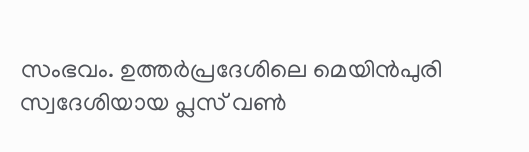സംഭവം. ഉത്തർപ്രദേശിലെ മെയിൻപുരി സ്വദേശിയായ പ്ലസ് വൺ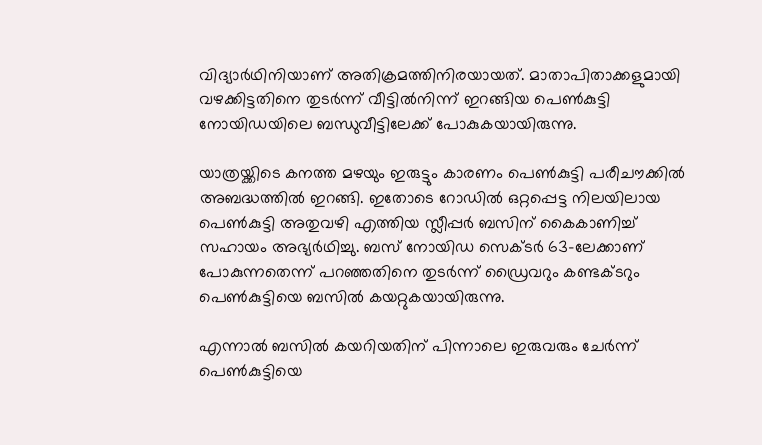വിദ്യാർഥിനിയാണ് അതിക്രമത്തിനിരയായത്. മാതാപിതാക്കളുമായി വഴക്കിട്ടതിനെ തുടർന്ന് വീട്ടിൽനിന്ന് ഇറങ്ങിയ പെൺകുട്ടി നോയിഡയിലെ ബന്ധുവീട്ടിലേക്ക് പോകുകയായിരുന്നു.

യാത്രയ്ക്കിടെ കനത്ത മഴയും ഇരുട്ടും കാരണം പെൺകുട്ടി പരീചൗക്കിൽ അബദ്ധത്തിൽ ഇറങ്ങി. ഇതോടെ റോഡിൽ ഒറ്റപ്പെട്ട നിലയിലായ പെൺകുട്ടി അതുവഴി എത്തിയ സ്ലീപ്പർ ബസിന് കൈകാണിച്ച് സഹായം അഭ്യർഥിച്ചു. ബസ് നോയിഡ സെക്ടർ 63-ലേക്കാണ് പോകുന്നതെന്ന് പറഞ്ഞതിനെ തുടർന്ന് ഡ്രൈവറും കണ്ടക്ടറും പെൺകുട്ടിയെ ബസിൽ കയറ്റുകയായിരുന്നു.

എന്നാൽ ബസിൽ കയറിയതിന് പിന്നാലെ ഇരുവരും ചേർന്ന് പെൺകുട്ടിയെ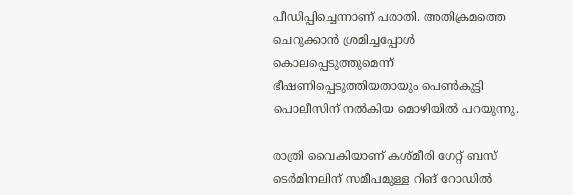പീഡിപ്പിച്ചെന്നാണ് പരാതി. അതിക്രമത്തെ ചെറുക്കാൻ ശ്രമിച്ചപ്പോൾ കൊലപ്പെടുത്തുമെന്ന് ഭീഷണിപ്പെടുത്തിയതായും പെൺകുട്ടി പൊലീസിന് നൽകിയ മൊഴിയിൽ പറയുന്നു.

രാത്രി വൈകിയാണ് കശ്മീരി ഗേറ്റ് ബസ് ടെർമിനലിന് സമീപമുള്ള റിങ് റോഡിൽ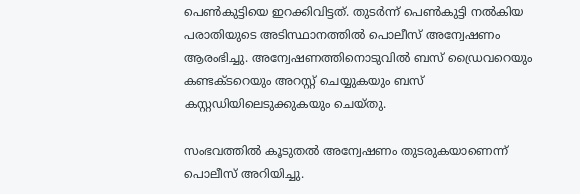പെൺകുട്ടിയെ ഇറക്കിവിട്ടത്. തുടർന്ന് പെൺകുട്ടി നൽകിയ പരാതിയുടെ അടിസ്ഥാനത്തിൽ പൊലീസ് അന്വേഷണം ആരംഭിച്ചു. അന്വേഷണത്തിനൊടുവിൽ ബസ് ഡ്രൈവറെയും കണ്ടക്ടറെയും അറസ്റ്റ് ചെയ്യുകയും ബസ് കസ്റ്റഡിയിലെടുക്കുകയും ചെയ്തു.

സംഭവത്തിൽ കൂടുതൽ അന്വേഷണം തുടരുകയാണെന്ന് പൊലീസ് അറിയിച്ചു.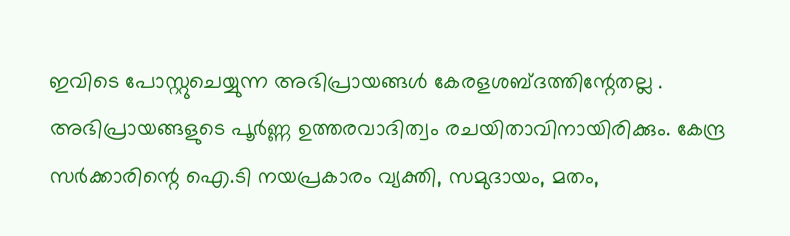ഇവിടെ പോസ്റ്റുചെയ്യുന്ന അഭിപ്രായങ്ങള്‍ കേരളശബ്‌ദത്തിന്റേതല്ല . അഭിപ്രായങ്ങളുടെ പൂര്‍ണ്ണ ഉത്തരവാദിത്വം രചയിതാവിനായിരിക്കും. കേന്ദ്ര സർക്കാരിന്റെ ഐ.ടി നയപ്രകാരം വ്യക്തി, സമുദായം, മതം,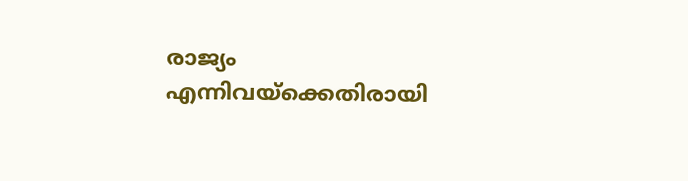രാജ്യം എന്നിവയ്ക്കെതിരായി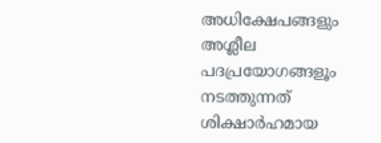അധിക്ഷേപങ്ങളും അശ്ലീല പദപ്രയോഗങ്ങളൂം നടത്തുന്നത് ശിക്ഷാര്‍ഹമായ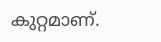കുറ്റമാണ്.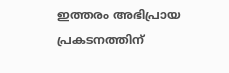ഇത്തരം അഭിപ്രായ പ്രകടനത്തിന്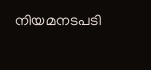നിയമനടപടി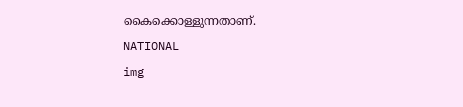കൈക്കൊള്ളുന്നതാണ്.
NATIONAL
img